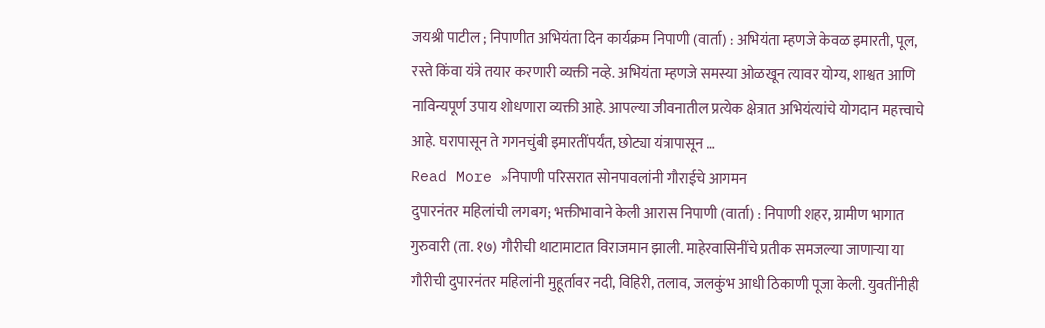जयश्री पाटील ; निपाणीत अभियंता दिन कार्यक्रम निपाणी (वार्ता) : अभियंता म्हणजे केवळ इमारती, पूल, रस्ते किंवा यंत्रे तयार करणारी व्यक्ती नव्हे. अभियंता म्हणजे समस्या ओळखून त्यावर योग्य, शाश्वत आणि नाविन्यपूर्ण उपाय शोधणारा व्यक्ती आहे. आपल्या जीवनातील प्रत्येक क्षेत्रात अभियंत्यांचे योगदान महत्त्वाचे आहे. घरापासून ते गगनचुंबी इमारतींपर्यंत, छोट्या यंत्रापासून …
Read More »निपाणी परिसरात सोनपावलांनी गौराईचे आगमन
दुपारनंतर महिलांची लगबग; भक्तीभावाने केली आरास निपाणी (वार्ता) : निपाणी शहर, ग्रामीण भागात गुरुवारी (ता. १७) गौरीची थाटामाटात विराजमान झाली. माहेरवासिनींचे प्रतीक समजल्या जाणाऱ्या या गौरीची दुपारनंतर महिलांनी मुहूर्तावर नदी, विहिरी, तलाव, जलकुंभ आधी ठिकाणी पूजा केली. युवतींनीही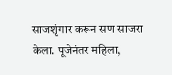साजशृंगार करून सण साजरा केला. पूजेनंतर महिला,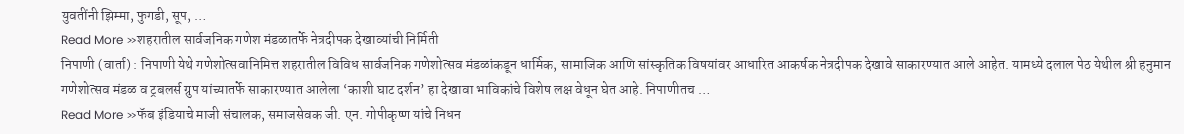युवतींनी झिम्मा, फुगडी, सूप, …
Read More »शहरातील सार्वजनिक गणेश मंडळातर्फे नेत्रदीपक देखाव्यांची निर्मिती
निपाणी (वार्ता) : निपाणी येथे गणेशोत्सवानिमित्त शहरातील विविध सार्वजनिक गणेशोत्सव मंडळांकडून धार्मिक, सामाजिक आणि सांस्कृतिक विषयांवर आधारित आकर्षक नेत्रदीपक देखावे साकारण्यात आले आहेत. यामध्ये दलाल पेठ येथील श्री हनुमान गणेशोत्सव मंडळ व ट्रबलर्स ग्रुप यांच्यातर्फे साकारण्यात आलेला ‘काशी घाट दर्शन’ हा देखावा भाविकांचे विशेष लक्ष वेधून घेत आहे. निपाणीतच …
Read More »फॅब इंडियाचे माजी संचालक, समाजसेवक जी. एन. गोपीकृष्ण यांचे निधन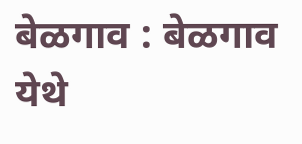बेळगाव : बेळगाव येथे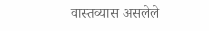वास्तव्यास असलेले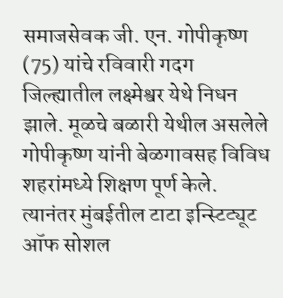समाजसेवक जी. एन. गोपीकृष्ण (75) यांचे रविवारी गदग जिल्ह्यातील लक्ष्मेश्वर येथे निधन झाले. मूळचे बळारी येथील असलेले गोपीकृष्ण यांनी बेळगावसह विविध शहरांमध्ये शिक्षण पूर्ण केले. त्यानंतर मुंबईतील टाटा इन्स्टिट्यूट ऑफ सोशल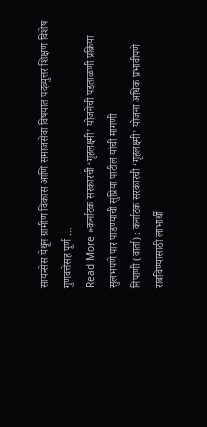सायन्सेस येथून ग्रामीण विकास आणि समाजसेवा विषयात पदव्युत्तर शिक्षण विशेष गुणवत्तेसह पूर्ण …
Read More »कर्नाटक सरकारची ‘गृहलक्ष्मी’ योजनेची पडताळणी प्रक्रिया सुलभपणे पार पाडण्याची सुप्रिया पाटील यांची मागणी
निपाणी (वार्ता) : कर्नाटक सरकारची ‘गृहलक्ष्मी’ योजना अधिक प्रभावीपणे राबविण्यासाठी लाभार्थी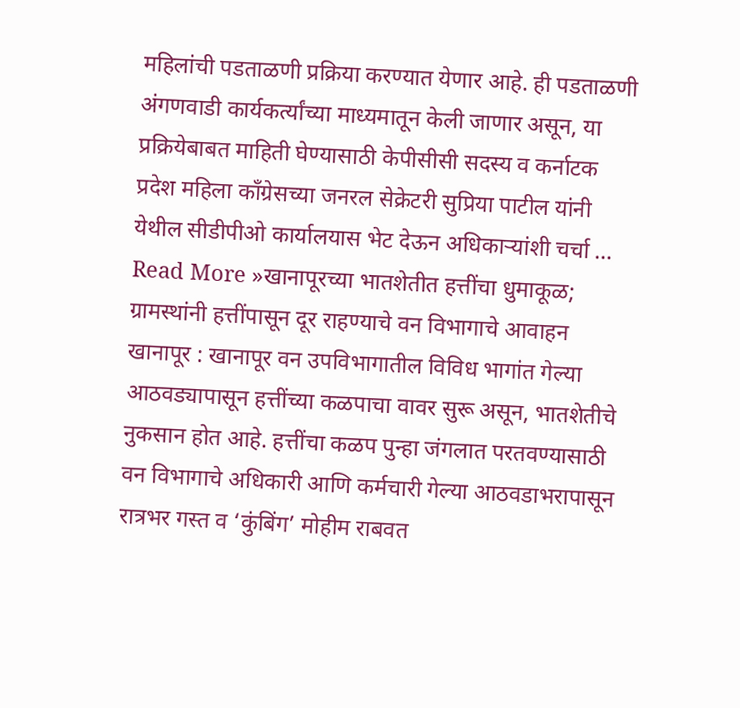महिलांची पडताळणी प्रक्रिया करण्यात येणार आहे. ही पडताळणी अंगणवाडी कार्यकर्त्यांच्या माध्यमातून केली जाणार असून, या प्रक्रियेबाबत माहिती घेण्यासाठी केपीसीसी सदस्य व कर्नाटक प्रदेश महिला काँग्रेसच्या जनरल सेक्रेटरी सुप्रिया पाटील यांनी येथील सीडीपीओ कार्यालयास भेट देऊन अधिकाऱ्यांशी चर्चा …
Read More »खानापूरच्या भातशेतीत हत्तींचा धुमाकूळ; ग्रामस्थांनी हत्तींपासून दूर राहण्याचे वन विभागाचे आवाहन
खानापूर : खानापूर वन उपविभागातील विविध भागांत गेल्या आठवड्यापासून हत्तींच्या कळपाचा वावर सुरू असून, भातशेतीचे नुकसान होत आहे. हत्तींचा कळप पुन्हा जंगलात परतवण्यासाठी वन विभागाचे अधिकारी आणि कर्मचारी गेल्या आठवडाभरापासून रात्रभर गस्त व ‘कुंबिंग’ मोहीम राबवत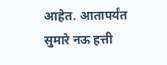आहेत. आतापर्यंत सुमारे नऊ हत्ती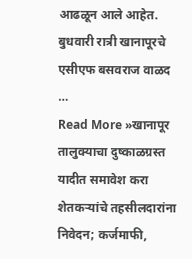आढळून आले आहेत. बुधवारी रात्री खानापूरचे एसीएफ बसवराज वाळद …
Read More »खानापूर तालुक्याचा दुष्काळग्रस्त यादीत समावेश करा
शेतकऱ्यांचे तहसीलदारांना निवेदन; कर्जमाफी,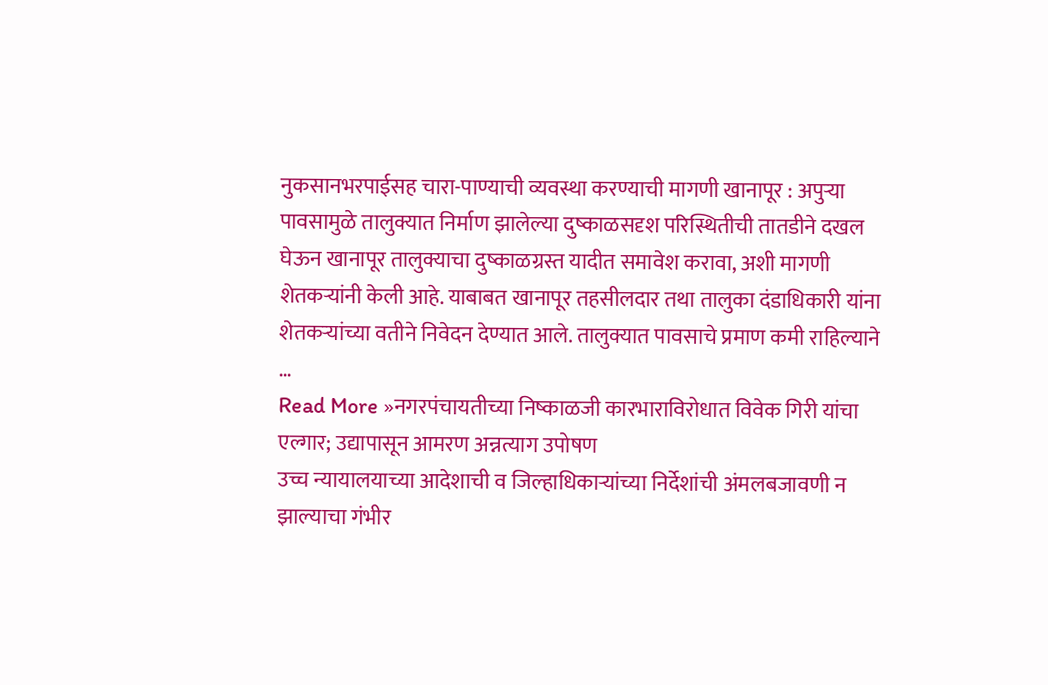नुकसानभरपाईसह चारा-पाण्याची व्यवस्था करण्याची मागणी खानापूर : अपुऱ्या पावसामुळे तालुक्यात निर्माण झालेल्या दुष्काळसदृश परिस्थितीची तातडीने दखल घेऊन खानापूर तालुक्याचा दुष्काळग्रस्त यादीत समावेश करावा, अशी मागणी शेतकऱ्यांनी केली आहे. याबाबत खानापूर तहसीलदार तथा तालुका दंडाधिकारी यांना शेतकऱ्यांच्या वतीने निवेदन देण्यात आले. तालुक्यात पावसाचे प्रमाण कमी राहिल्याने …
Read More »नगरपंचायतीच्या निष्काळजी कारभाराविरोधात विवेक गिरी यांचा एल्गार; उद्यापासून आमरण अन्नत्याग उपोषण
उच्च न्यायालयाच्या आदेशाची व जिल्हाधिकाऱ्यांच्या निर्देशांची अंमलबजावणी न झाल्याचा गंभीर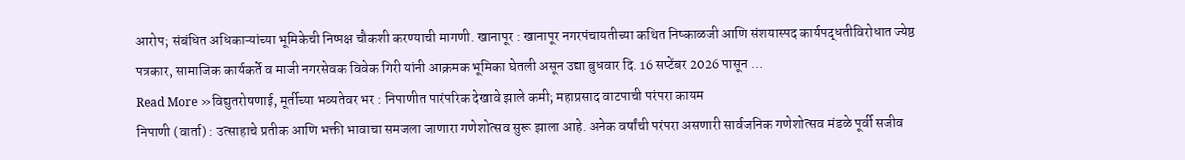आरोप; संबंधित अधिकाऱ्यांच्या भूमिकेची निष्पक्ष चौकशी करण्याची मागणी. खानापूर : खानापूर नगरपंचायतीच्या कथित निष्काळजी आणि संशयास्पद कार्यपद्धतीविरोधात ज्येष्ठ पत्रकार, सामाजिक कार्यकर्ते व माजी नगरसेवक विवेक गिरी यांनी आक्रमक भूमिका घेतली असून उद्या बुधवार दि. 16 सप्टेंबर 2026 पासून …
Read More »विद्युतरोषणाई, मूर्तीच्या भव्यतेवर भर : निपाणीत पारंपरिक देखावे झाले कमी; महाप्रसाद वाटपाची परंपरा कायम
निपाणी (वार्ता) : उत्साहाचे प्रतीक आणि भक्ती भावाचा समजला जाणारा गणेशोत्सव सुरू झाला आहे. अनेक वर्षांची परंपरा असणारी सार्वजनिक गणेशोत्सव मंडळे पूर्वी सजीव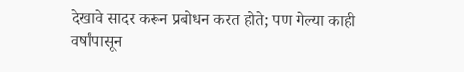देखावे सादर करून प्रबोधन करत होते; पण गेल्या काही वर्षांपासून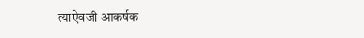त्याऐवजी आकर्षक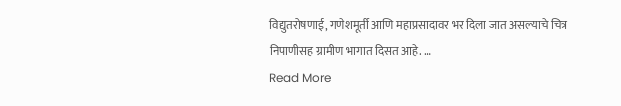विद्युतरोषणाई, गणेशमूर्ती आणि महाप्रसादावर भर दिला जात असल्याचे चित्र निपाणीसह ग्रामीण भागात दिसत आहे. …
Read More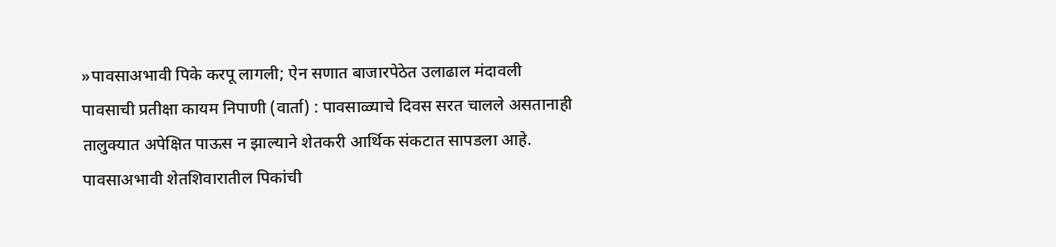»पावसाअभावी पिके करपू लागली; ऐन सणात बाजारपेठेत उलाढाल मंदावली
पावसाची प्रतीक्षा कायम निपाणी (वार्ता) : पावसाळ्याचे दिवस सरत चालले असतानाही तालुक्यात अपेक्षित पाऊस न झाल्याने शेतकरी आर्थिक संकटात सापडला आहे. पावसाअभावी शेतशिवारातील पिकांची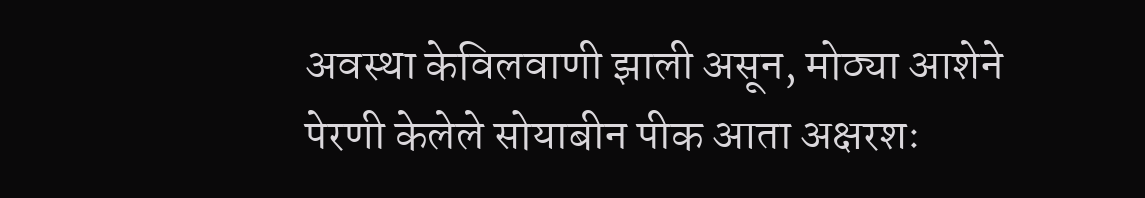अवस्था केविलवाणी झाली असून, मोठ्या आशेने पेरणी केलेले सोयाबीन पीक आता अक्षरशः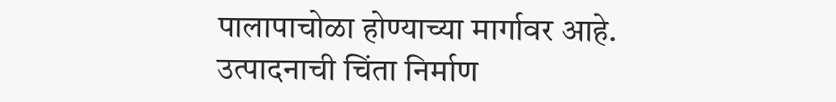पालापाचोळा होण्याच्या मार्गावर आहे. उत्पादनाची चिंता निर्माण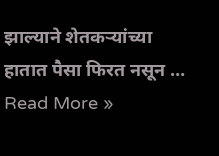झाल्याने शेतकऱ्यांच्या हातात पैसा फिरत नसून …
Read More »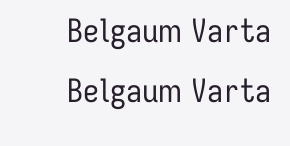Belgaum Varta Belgaum Varta